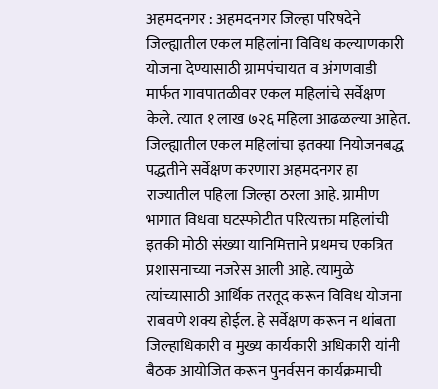अहमदनगर : अहमदनगर जिल्हा परिषदेने जिल्ह्यातील एकल महिलांना विविध कल्याणकारी योजना देण्यासाठी ग्रामपंचायत व अंगणवाडी मार्फत गावपातळीवर एकल महिलांचे सर्वेक्षण केले. त्यात १ लाख ७२६ महिला आढळल्या आहेत. जिल्ह्यातील एकल महिलांचा इतक्या नियोजनबद्ध पद्धतीने सर्वेक्षण करणारा अहमदनगर हा राज्यातील पहिला जिल्हा ठरला आहे. ग्रामीण भागात विधवा घटस्फोटीत परित्यक्ता महिलांची इतकी मोठी संख्या यानिमित्ताने प्रथमच एकत्रित प्रशासनाच्या नजरेस आली आहे. त्यामुळे त्यांच्यासाठी आर्थिक तरतूद करून विविध योजना राबवणे शक्य होईल. हे सर्वेक्षण करून न थांबता जिल्हाधिकारी व मुख्य कार्यकारी अधिकारी यांनी बैठक आयोजित करून पुनर्वसन कार्यक्रमाची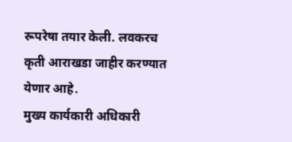रूपरेषा तयार केली. लवकरच कृती आराखडा जाहीर करण्यात येणार आहे.
मुख्य कार्यकारी अधिकारी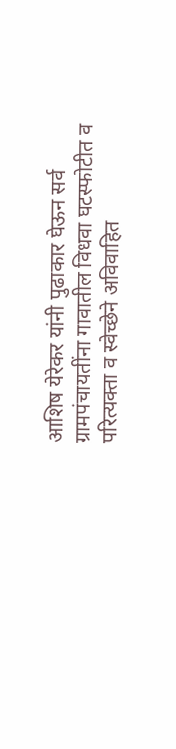आशिष येरेकर यांनी पुढाकार घेऊन सर्व ग्रामपंचायतींना गावातील विधवा घटस्फोटीत व परित्यक्ता व स्वेच्छेने अविवाहित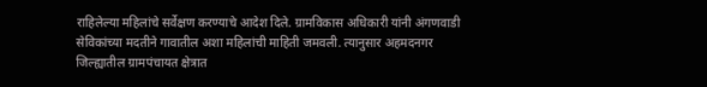राहिलेल्या महिलांचे सर्वेक्षण करण्याचे आदेश दिले. ग्रामविकास अधिकारी यांनी अंगणवाडी सेविकांच्या मदतीने गावातील अशा महिलांची माहिती जमवली. त्यानुसार अहमदनगर जिल्ह्यातील ग्रामपंचायत क्षेत्रात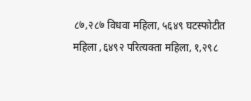८७,२८७ विधवा महिला, ५६४९ घटस्फोटीत महिला ,६४९२ परित्यक्ता महिला, १,२९८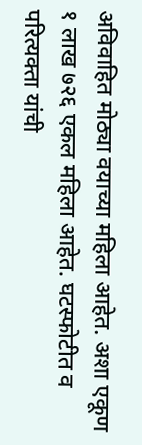अविवाहित मोठ्या वयाच्या महिला आहेत. अशा एकूण १ लाख ७२६ एकल महिला आहेत. घटस्फोटीत व परित्यक्ता यांची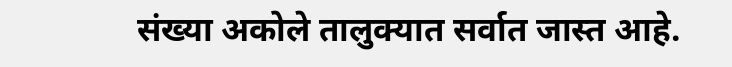संख्या अकोले तालुक्यात सर्वात जास्त आहे.